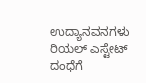ಉದ್ಯಾನವನಗಳು ರಿಯಲ್ ಎಸ್ಟೇಟ್ ದಂಧೆಗೆ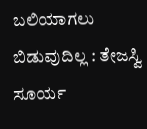ಬಲಿಯಾಗಲು ಬಿಡುವುದಿಲ್ಲ : ತೇಜಸ್ವಿ ಸೂರ್ಯ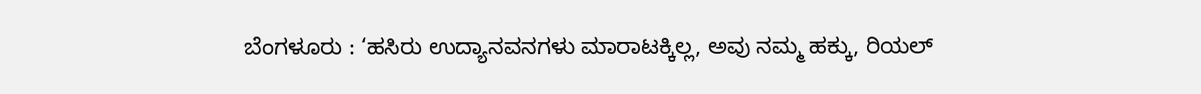ಬೆಂಗಳೂರು : ‘ಹಸಿರು ಉದ್ಯಾನವನಗಳು ಮಾರಾಟಕ್ಕಿಲ್ಲ, ಅವು ನಮ್ಮ ಹಕ್ಕು, ರಿಯಲ್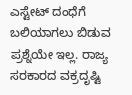ಎಸ್ಟೇಟ್ ದಂಧೆಗೆ ಬಲಿಯಾಗಲು ಬಿಡುವ ಪ್ರಶ್ನೆಯೇ ಇಲ್ಲ. ರಾಜ್ಯ ಸರಕಾರದ ವಕ್ರದೃಷ್ಟಿ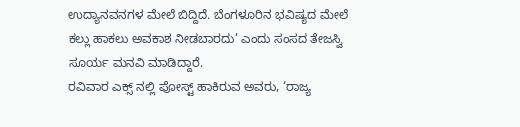ಉದ್ಯಾನವನಗಳ ಮೇಲೆ ಬಿದ್ದಿದೆ. ಬೆಂಗಳೂರಿನ ಭವಿಷ್ಯದ ಮೇಲೆ ಕಲ್ಲು ಹಾಕಲು ಅವಕಾಶ ನೀಡಬಾರದು’ ಎಂದು ಸಂಸದ ತೇಜಸ್ವಿ ಸೂರ್ಯ ಮನವಿ ಮಾಡಿದ್ದಾರೆ.
ರವಿವಾರ ಎಕ್ಸ್ ನಲ್ಲಿ ಪೋಸ್ಟ್ ಹಾಕಿರುವ ಅವರು, ‘ರಾಜ್ಯ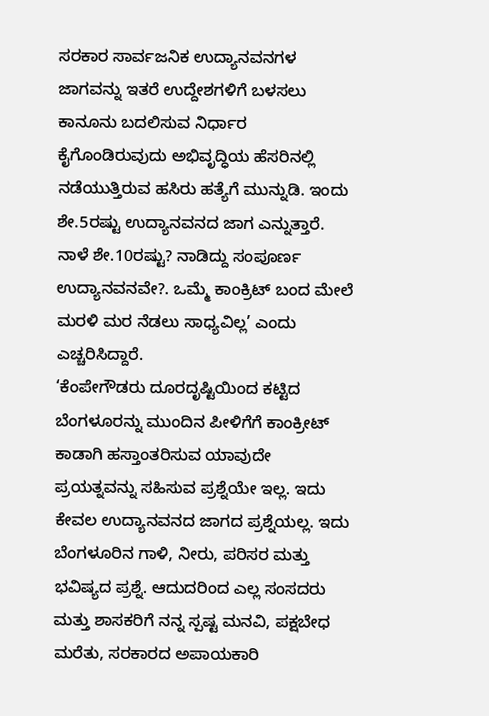ಸರಕಾರ ಸಾರ್ವಜನಿಕ ಉದ್ಯಾನವನಗಳ ಜಾಗವನ್ನು ಇತರೆ ಉದ್ದೇಶಗಳಿಗೆ ಬಳಸಲು ಕಾನೂನು ಬದಲಿಸುವ ನಿರ್ಧಾರ ಕೈಗೊಂಡಿರುವುದು ಅಭಿವೃದ್ಧಿಯ ಹೆಸರಿನಲ್ಲಿ ನಡೆಯುತ್ತಿರುವ ಹಸಿರು ಹತ್ಯೆಗೆ ಮುನ್ನುಡಿ. ಇಂದು ಶೇ.5ರಷ್ಟು ಉದ್ಯಾನವನದ ಜಾಗ ಎನ್ನುತ್ತಾರೆ. ನಾಳೆ ಶೇ.10ರಷ್ಟು? ನಾಡಿದ್ದು ಸಂಪೂರ್ಣ ಉದ್ಯಾನವನವೇ?. ಒಮ್ಮೆ ಕಾಂಕ್ರಿಟ್ ಬಂದ ಮೇಲೆ ಮರಳಿ ಮರ ನೆಡಲು ಸಾಧ್ಯವಿಲ್ಲ’ ಎಂದು ಎಚ್ಚರಿಸಿದ್ದಾರೆ.
‘ಕೆಂಪೇಗೌಡರು ದೂರದೃಷ್ಟಿಯಿಂದ ಕಟ್ಟಿದ ಬೆಂಗಳೂರನ್ನು ಮುಂದಿನ ಪೀಳಿಗೆಗೆ ಕಾಂಕ್ರೀಟ್ ಕಾಡಾಗಿ ಹಸ್ತಾಂತರಿಸುವ ಯಾವುದೇ ಪ್ರಯತ್ನವನ್ನು ಸಹಿಸುವ ಪ್ರಶ್ನೆಯೇ ಇಲ್ಲ. ಇದು ಕೇವಲ ಉದ್ಯಾನವನದ ಜಾಗದ ಪ್ರಶ್ನೆಯಲ್ಲ. ಇದು ಬೆಂಗಳೂರಿನ ಗಾಳಿ, ನೀರು, ಪರಿಸರ ಮತ್ತು ಭವಿಷ್ಯದ ಪ್ರಶ್ನೆ. ಆದುದರಿಂದ ಎಲ್ಲ ಸಂಸದರು ಮತ್ತು ಶಾಸಕರಿಗೆ ನನ್ನ ಸ್ಪಷ್ಟ ಮನವಿ, ಪಕ್ಷಬೇಧ ಮರೆತು, ಸರಕಾರದ ಅಪಾಯಕಾರಿ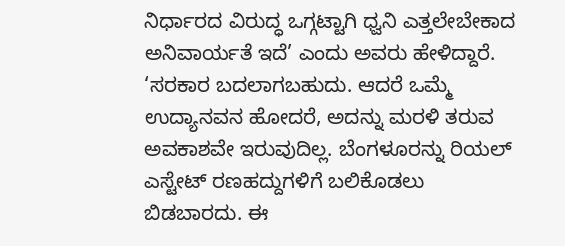ನಿರ್ಧಾರದ ವಿರುದ್ಧ ಒಗ್ಗಟ್ಟಾಗಿ ಧ್ವನಿ ಎತ್ತಲೇಬೇಕಾದ ಅನಿವಾರ್ಯತೆ ಇದೆ’ ಎಂದು ಅವರು ಹೇಳಿದ್ದಾರೆ.
‘ಸರಕಾರ ಬದಲಾಗಬಹುದು. ಆದರೆ ಒಮ್ಮೆ ಉದ್ಯಾನವನ ಹೋದರೆ, ಅದನ್ನು ಮರಳಿ ತರುವ ಅವಕಾಶವೇ ಇರುವುದಿಲ್ಲ. ಬೆಂಗಳೂರನ್ನು ರಿಯಲ್ ಎಸ್ಟೇಟ್ ರಣಹದ್ದುಗಳಿಗೆ ಬಲಿಕೊಡಲು ಬಿಡಬಾರದು. ಈ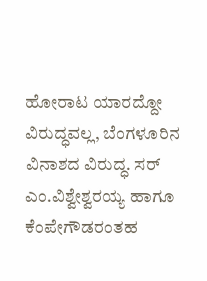ಹೋರಾಟ ಯಾರದ್ದೋ ವಿರುದ್ಧವಲ್ಲ, ಬೆಂಗಳೂರಿನ ವಿನಾಶದ ವಿರುದ್ಧ. ಸರ್ ಎಂ.ವಿಶ್ವೇಶ್ವರಯ್ಯ ಹಾಗೂ ಕೆಂಪೇಗೌಡರಂತಹ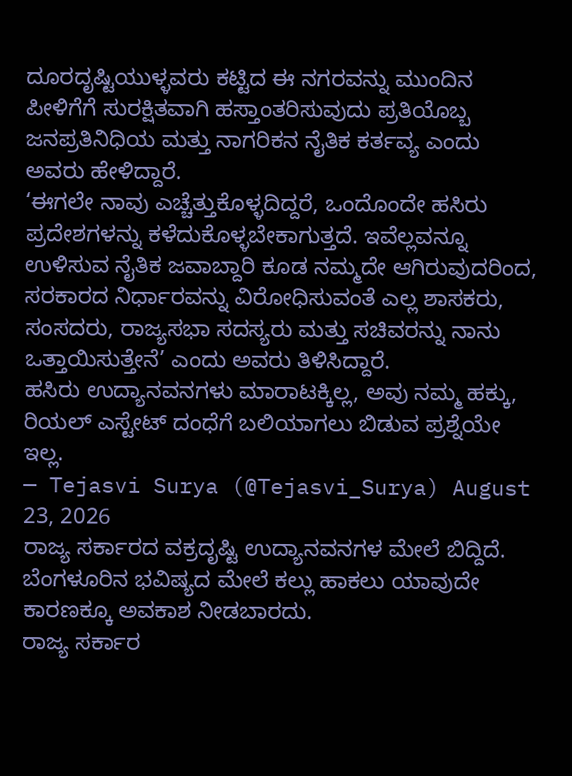ದೂರದೃಷ್ಟಿಯುಳ್ಳವರು ಕಟ್ಟಿದ ಈ ನಗರವನ್ನು ಮುಂದಿನ ಪೀಳಿಗೆಗೆ ಸುರಕ್ಷಿತವಾಗಿ ಹಸ್ತಾಂತರಿಸುವುದು ಪ್ರತಿಯೊಬ್ಬ ಜನಪ್ರತಿನಿಧಿಯ ಮತ್ತು ನಾಗರಿಕನ ನೈತಿಕ ಕರ್ತವ್ಯ ಎಂದು ಅವರು ಹೇಳಿದ್ದಾರೆ.
‘ಈಗಲೇ ನಾವು ಎಚ್ಚೆತ್ತುಕೊಳ್ಳದಿದ್ದರೆ, ಒಂದೊಂದೇ ಹಸಿರು ಪ್ರದೇಶಗಳನ್ನು ಕಳೆದುಕೊಳ್ಳಬೇಕಾಗುತ್ತದೆ. ಇವೆಲ್ಲವನ್ನೂ ಉಳಿಸುವ ನೈತಿಕ ಜವಾಬ್ದಾರಿ ಕೂಡ ನಮ್ಮದೇ ಆಗಿರುವುದರಿಂದ, ಸರಕಾರದ ನಿರ್ಧಾರವನ್ನು ವಿರೋಧಿಸುವಂತೆ ಎಲ್ಲ ಶಾಸಕರು, ಸಂಸದರು, ರಾಜ್ಯಸಭಾ ಸದಸ್ಯರು ಮತ್ತು ಸಚಿವರನ್ನು ನಾನು ಒತ್ತಾಯಿಸುತ್ತೇನೆ’ ಎಂದು ಅವರು ತಿಳಿಸಿದ್ದಾರೆ.
ಹಸಿರು ಉದ್ಯಾನವನಗಳು ಮಾರಾಟಕ್ಕಿಲ್ಲ, ಅವು ನಮ್ಮ ಹಕ್ಕು, ರಿಯಲ್ ಎಸ್ಟೇಟ್ ದಂಧೆಗೆ ಬಲಿಯಾಗಲು ಬಿಡುವ ಪ್ರಶ್ನೆಯೇ ಇಲ್ಲ.
— Tejasvi Surya (@Tejasvi_Surya) August 23, 2026
ರಾಜ್ಯ ಸರ್ಕಾರದ ವಕ್ರದೃಷ್ಟಿ ಉದ್ಯಾನವನಗಳ ಮೇಲೆ ಬಿದ್ದಿದೆ. ಬೆಂಗಳೂರಿನ ಭವಿಷ್ಯದ ಮೇಲೆ ಕಲ್ಲು ಹಾಕಲು ಯಾವುದೇ ಕಾರಣಕ್ಕೂ ಅವಕಾಶ ನೀಡಬಾರದು.
ರಾಜ್ಯ ಸರ್ಕಾರ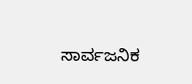ಸಾರ್ವಜನಿಕ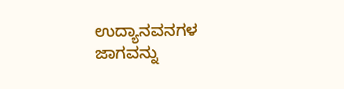ಉದ್ಯಾನವನಗಳ ಜಾಗವನ್ನು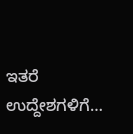ಇತರೆ ಉದ್ದೇಶಗಳಿಗೆ…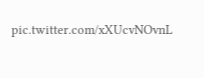pic.twitter.com/xXUcvNOvnL